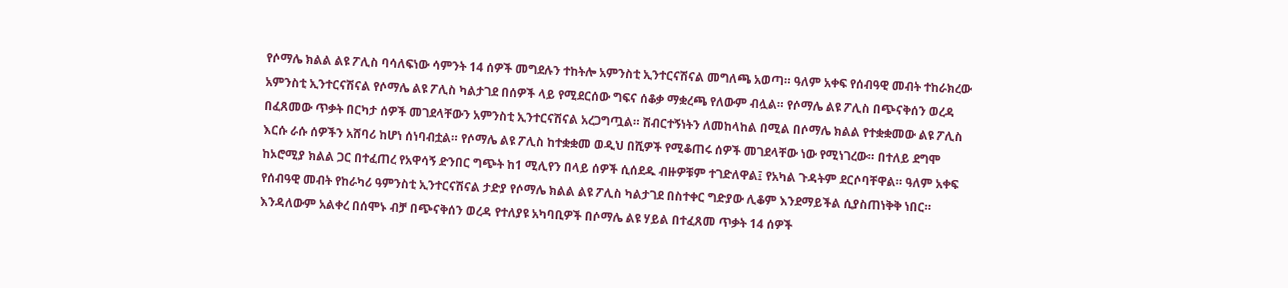የሶማሌ ክልል ልዩ ፖሊስ ባሳለፍነው ሳምንት 14 ሰዎች መግደሉን ተከትሎ አምንስቲ ኢንተርናሽናል መግለጫ አወጣ። ዓለም አቀፍ የሰብዓዊ መብት ተከራክረው አምንስቲ ኢንተርናሽናል የሶማሌ ልዩ ፖሊስ ካልታገደ በሰዎች ላይ የሚደርሰው ግፍና ሰቆቃ ማቋረጫ የለውም ብሏል። የሶማሌ ልዩ ፖሊስ በጭናቅሰን ወረዳ በፈጸመው ጥቃት በርካታ ሰዎች መገደላቸውን አምንስቲ ኢንተርናሽናል አረጋግጧል። ሽብርተኝነትን ለመከላከል በሚል በሶማሌ ክልል የተቋቋመው ልዩ ፖሊስ እርሱ ራሱ ሰዎችን አሸባሪ ከሆነ ሰነባብቷል። የሶማሌ ልዩ ፖሊስ ከተቋቋመ ወዲህ በሺዎች የሚቆጠሩ ሰዎች መገደላቸው ነው የሚነገረው። በተለይ ደግሞ ከኦሮሚያ ክልል ጋር በተፈጠረ የአዋሳኝ ድንበር ግጭት ከ1 ሚሊየን በላይ ሰዎች ሲሰደዱ ብዙዎቹም ተገድለዋል፤ የአካል ጉዳትም ደርሶባቸዋል። ዓለም አቀፍ የሰብዓዊ መብት የከራካሪ ዓምንስቲ ኢንተርናሽናል ታድያ የሶማሌ ክልል ልዩ ፖሊስ ካልታገደ በስተቀር ግድያው ሊቆም እንደማይችል ሲያስጠነቅቅ ነበር። እንዳለውም አልቀረ በሰሞኑ ብቻ በጭናቅሰን ወረዳ የተለያዩ አካባቢዎች በሶማሌ ልዩ ሃይል በተፈጸመ ጥቃት 14 ሰዎች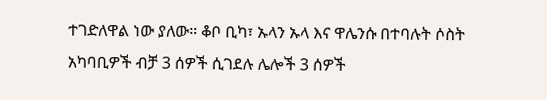ተገድለዋል ነው ያለው። ቆቦ ቢካ፣ ኡላን ኡላ እና ዋሌንሱ በተባሉት ሶስት አካባቢዎች ብቻ 3 ሰዎች ሲገደሉ ሌሎች 3 ሰዎች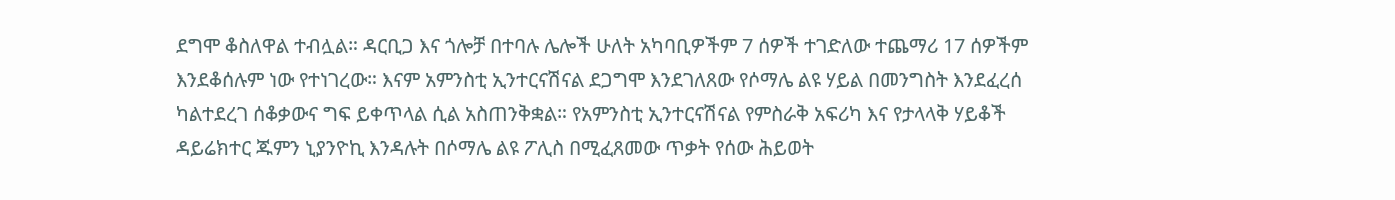ደግሞ ቆስለዋል ተብሏል። ዳርቢጋ እና ጎሎቻ በተባሉ ሌሎች ሁለት አካባቢዎችም 7 ሰዎች ተገድለው ተጨማሪ 17 ሰዎችም እንደቆሰሉም ነው የተነገረው። እናም አምንስቲ ኢንተርናሽናል ደጋግሞ እንደገለጸው የሶማሌ ልዩ ሃይል በመንግስት እንደፈረሰ ካልተደረገ ሰቆቃውና ግፍ ይቀጥላል ሲል አስጠንቅቋል። የአምንስቲ ኢንተርናሽናል የምስራቅ አፍሪካ እና የታላላቅ ሃይቆች ዳይሬክተር ጁምን ኒያንዮኪ እንዳሉት በሶማሌ ልዩ ፖሊስ በሚፈጸመው ጥቃት የሰው ሕይወት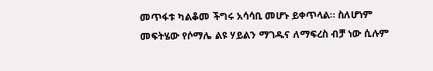መጥፋቱ ካልቆመ ችግሩ አሳሳቢ መሆኑ ይቀጥላል። ስለሆነም መፍትሄው የሶማሌ ልዩ ሃይልን ማገዱና ለማፍረስ ብቻ ነው ሲሉም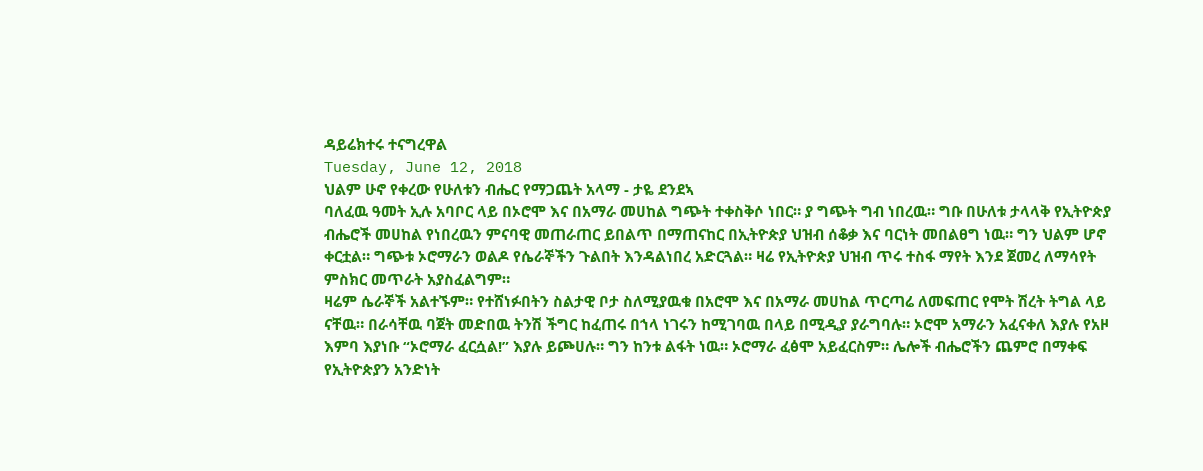ዳይሬክተሩ ተናግረዋል
Tuesday, June 12, 2018
ህልም ሁኖ የቀረው የሁለቱን ብሔር የማጋጨት አላማ - ታዬ ደንደኣ
ባለፈዉ ዓመት ኢሉ አባቦር ላይ በኦሮሞ እና በአማራ መሀከል ግጭት ተቀስቅሶ ነበር። ያ ግጭት ግብ ነበረዉ። ግቡ በሁለቱ ታላላቅ የኢትዮጵያ ብሔሮች መሀከል የነበረዉን ምናባዊ መጠራጠር ይበልጥ በማጠናከር በኢትዮጵያ ህዝብ ሰቆቃ እና ባርነት መበልፀግ ነዉ። ግን ህልም ሆኖ ቀርቷል። ግጭቱ ኦሮማራን ወልዶ የሴራኞችን ጉልበት እንዳልነበረ አድርጓል። ዛሬ የኢትዮጵያ ህዝብ ጥሩ ተስፋ ማየት እንደ ጀመረ ለማሳየት ምስክር መጥራት አያስፈልግም።
ዛሬም ሴራኞች አልተኙም። የተሸነፉበትን ስልታዊ ቦታ ስለሚያዉቁ በአሮሞ እና በአማራ መሀከል ጥርጣሬ ለመፍጠር የሞት ሽረት ትግል ላይ ናቸዉ። በራሳቸዉ ባጀት መድበዉ ትንሽ ችግር ከፈጠሩ በኀላ ነገሩን ከሚገባዉ በላይ በሚዲያ ያራግባሉ። ኦሮሞ አማራን አፈናቀለ እያሉ የአዞ እምባ እያነቡ “ኦሮማራ ፈርሷል!” እያሉ ይጮሀሉ። ግን ከንቱ ልፋት ነዉ። ኦሮማራ ፈፅሞ አይፈርስም። ሌሎች ብሔሮችን ጨምሮ በማቀፍ የኢትዮጵያን አንድነት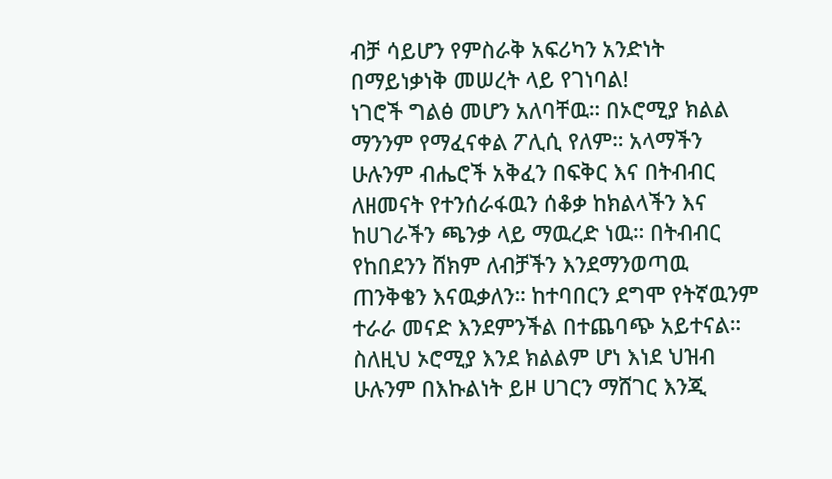ብቻ ሳይሆን የምስራቅ አፍሪካን አንድነት በማይነቃነቅ መሠረት ላይ የገነባል!
ነገሮች ግልፅ መሆን አለባቸዉ። በኦሮሚያ ክልል ማንንም የማፈናቀል ፖሊሲ የለም። አላማችን ሁሉንም ብሔሮች አቅፈን በፍቅር እና በትብብር ለዘመናት የተንሰራፋዉን ሰቆቃ ከክልላችን እና ከሀገራችን ጫንቃ ላይ ማዉረድ ነዉ። በትብብር የከበደንን ሸክም ለብቻችን እንደማንወጣዉ ጠንቅቄን እናዉቃለን። ከተባበርን ደግሞ የትኛዉንም ተራራ መናድ እንደምንችል በተጨባጭ አይተናል። ስለዚህ ኦሮሚያ እንደ ክልልም ሆነ እነደ ህዝብ ሁሉንም በእኩልነት ይዞ ሀገርን ማሸገር እንጂ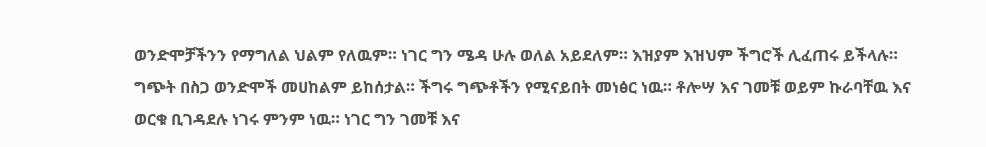ወንድሞቻችንን የማግለል ህልም የለዉም። ነገር ግን ሜዳ ሁሉ ወለል አይደለም። እዝያም እዝህም ችግሮች ሊፈጠሩ ይችላሉ። ግጭት በስጋ ወንድሞች መሀከልም ይከሰታል። ችግሩ ግጭቶችን የሚናይበት መነፅር ነዉ። ቶሎሣ እና ገመቹ ወይም ኩራባቸዉ እና ወርቁ ቢገዳደሉ ነገሩ ምንም ነዉ። ነገር ግን ገመቹ እና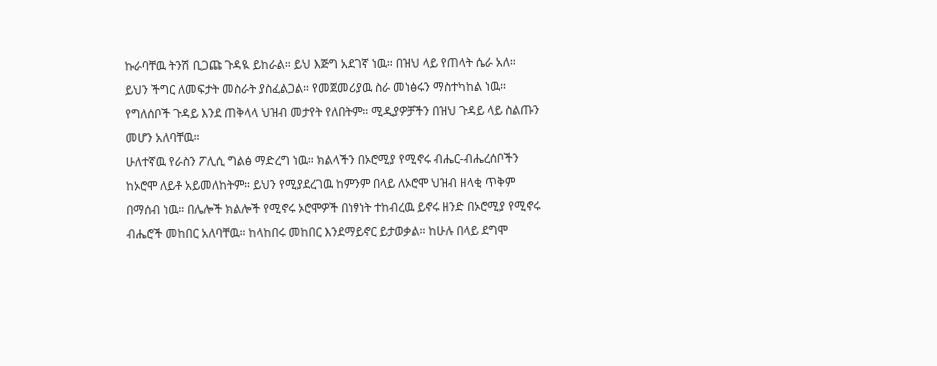ኩራባቸዉ ትንሽ ቢጋጩ ጉዳዪ ይከራል። ይህ እጅግ አደገኛ ነዉ። በዝህ ላይ የጠላት ሴራ አለ።
ይህን ችግር ለመፍታት መስራት ያስፈልጋል። የመጀመሪያዉ ስራ መነፅሩን ማስተካከል ነዉ። የግለሰቦች ጉዳይ እንደ ጠቅላላ ህዝብ መታየት የለበትም። ሚዲያዎቻችን በዝህ ጉዳይ ላይ ስልጡን መሆን አለባቸዉ።
ሁለተኛዉ የራስን ፖሊሲ ግልፅ ማድረግ ነዉ። ክልላችን በኦሮሚያ የሚኖሩ ብሔር-ብሔረሰቦችን ከኦሮሞ ለይቶ አይመለከትም። ይህን የሚያደረገዉ ከምንም በላይ ለኦሮሞ ህዝብ ዘላቂ ጥቅም በማሰብ ነዉ። በሌሎች ክልሎች የሚኖሩ ኦሮሞዎች በነፃነት ተከብረዉ ይኖሩ ዘንድ በኦሮሚያ የሚኖሩ ብሔሮች መከበር አለባቸዉ። ከላከበሩ መከበር እንደማይኖር ይታወቃል። ከሁሉ በላይ ደግሞ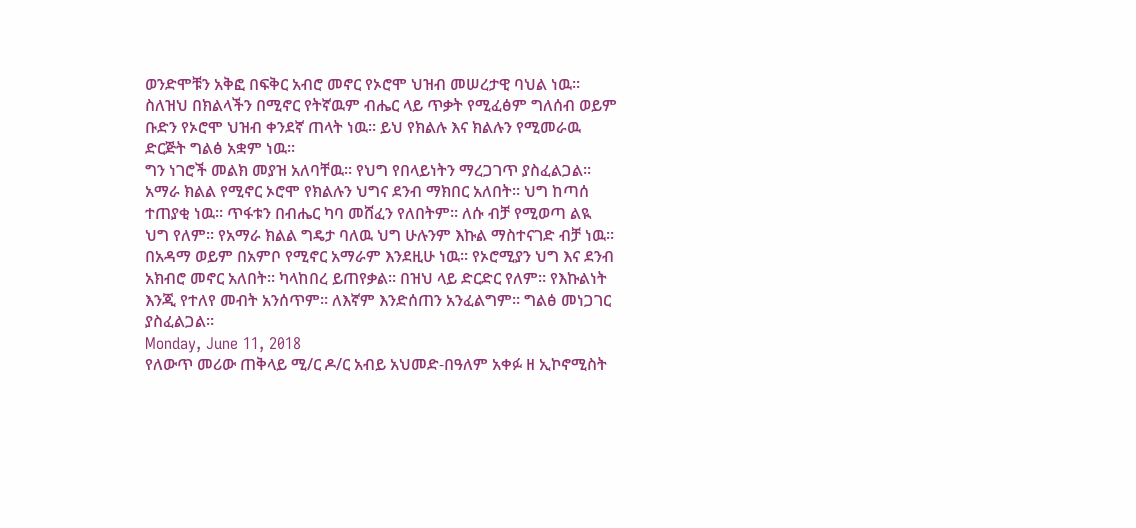ወንድሞቹን አቅፎ በፍቅር አብሮ መኖር የኦሮሞ ህዝብ መሠረታዊ ባህል ነዉ። ስለዝህ በክልላችን በሚኖር የትኛዉም ብሔር ላይ ጥቃት የሚፈፅም ግለሰብ ወይም ቡድን የኦሮሞ ህዝብ ቀንደኛ ጠላት ነዉ። ይህ የክልሉ እና ክልሉን የሚመራዉ ድርጅት ግልፅ አቋም ነዉ።
ግን ነገሮች መልክ መያዝ አለባቸዉ። የህግ የበላይነትን ማረጋገጥ ያስፈልጋል። አማራ ክልል የሚኖር ኦሮሞ የክልሉን ህግና ደንብ ማክበር አለበት። ህግ ከጣሰ ተጠያቂ ነዉ። ጥፋቱን በብሔር ካባ መሸፈን የለበትም። ለሱ ብቻ የሚወጣ ልዪ ህግ የለም። የአማራ ክልል ግዴታ ባለዉ ህግ ሁሉንም እኩል ማስተናገድ ብቻ ነዉ። በአዳማ ወይም በአምቦ የሚኖር አማራም እንደዚሁ ነዉ። የኦሮሚያን ህግ እና ደንብ አክብሮ መኖር አለበት። ካላከበረ ይጠየቃል። በዝህ ላይ ድርድር የለም። የእኩልነት እንጂ የተለየ መብት አንሰጥም። ለእኛም እንድሰጠን አንፈልግም። ግልፅ መነጋገር ያስፈልጋል።
Monday, June 11, 2018
የለውጥ መሪው ጠቅላይ ሚ/ር ዶ/ር አብይ አህመድ-በዓለም አቀፉ ዘ ኢኮኖሚስት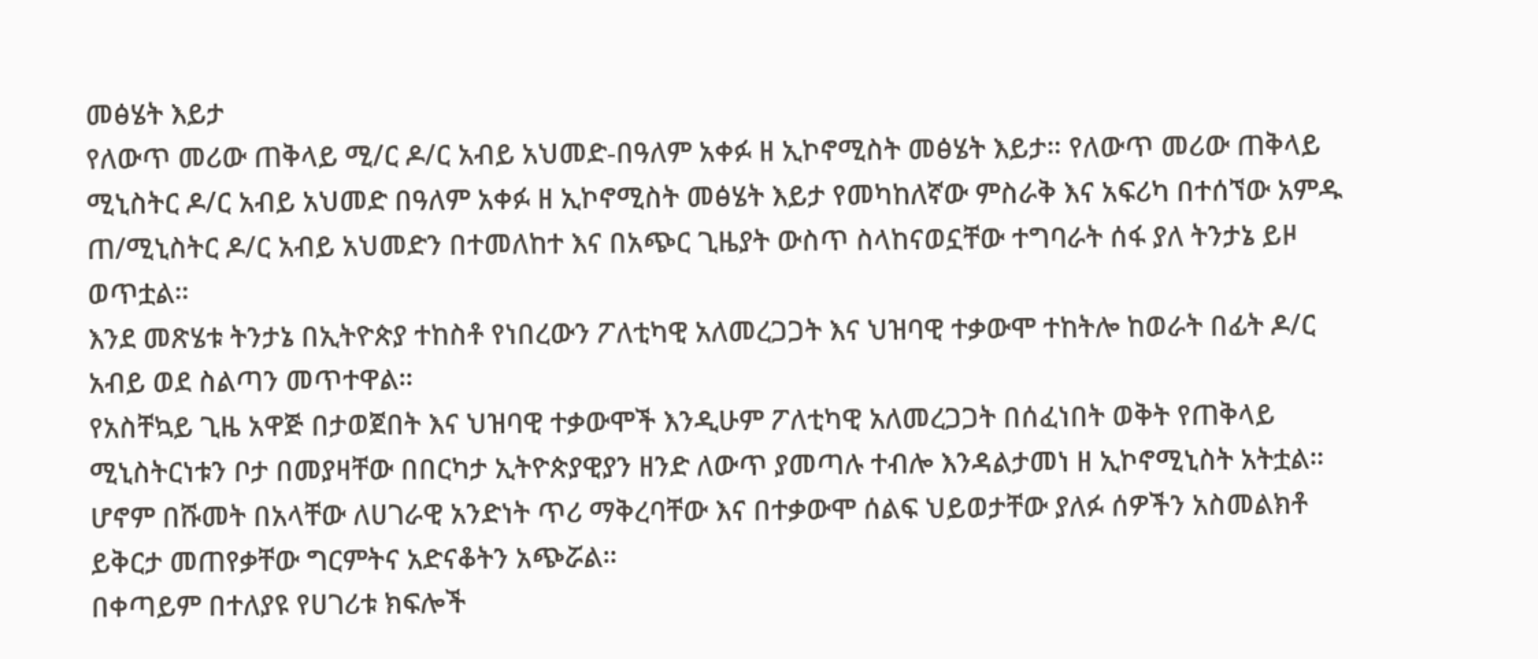መፅሄት እይታ
የለውጥ መሪው ጠቅላይ ሚ/ር ዶ/ር አብይ አህመድ-በዓለም አቀፉ ዘ ኢኮኖሚስት መፅሄት እይታ። የለውጥ መሪው ጠቅላይ ሚኒስትር ዶ/ር አብይ አህመድ በዓለም አቀፉ ዘ ኢኮኖሚስት መፅሄት እይታ የመካከለኛው ምስራቅ እና አፍሪካ በተሰኘው አምዱ ጠ/ሚኒስትር ዶ/ር አብይ አህመድን በተመለከተ እና በአጭር ጊዜያት ውስጥ ስላከናወኗቸው ተግባራት ሰፋ ያለ ትንታኔ ይዞ ወጥቷል፡፡
እንደ መጽሄቱ ትንታኔ በኢትዮጵያ ተከስቶ የነበረውን ፖለቲካዊ አለመረጋጋት እና ህዝባዊ ተቃውሞ ተከትሎ ከወራት በፊት ዶ/ር አብይ ወደ ስልጣን መጥተዋል፡፡
የአስቸኳይ ጊዜ አዋጅ በታወጀበት እና ህዝባዊ ተቃውሞች እንዲሁም ፖለቲካዊ አለመረጋጋት በሰፈነበት ወቅት የጠቅላይ ሚኒስትርነቱን ቦታ በመያዛቸው በበርካታ ኢትዮጵያዊያን ዘንድ ለውጥ ያመጣሉ ተብሎ እንዳልታመነ ዘ ኢኮኖሚኒስት አትቷል፡፡
ሆኖም በሹመት በአላቸው ለሀገራዊ አንድነት ጥሪ ማቅረባቸው እና በተቃውሞ ሰልፍ ህይወታቸው ያለፉ ሰዎችን አስመልክቶ ይቅርታ መጠየቃቸው ግርምትና አድናቆትን አጭሯል፡፡
በቀጣይም በተለያዩ የሀገሪቱ ክፍሎች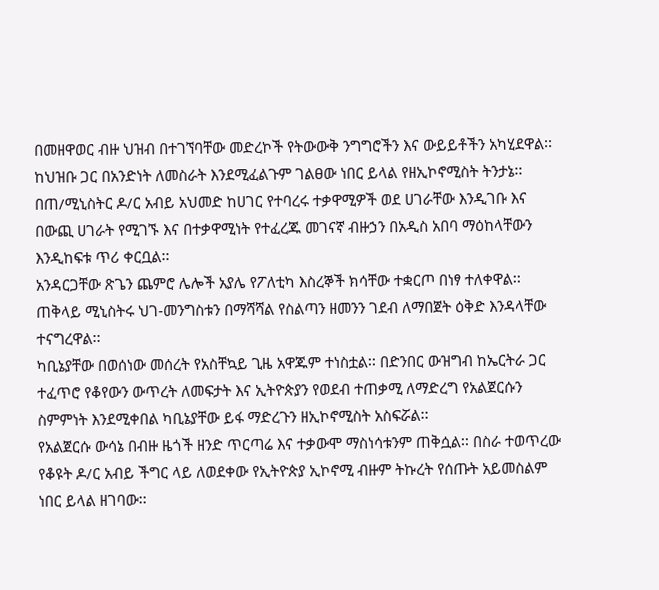በመዘዋወር ብዙ ህዝብ በተገኘባቸው መድረኮች የትውውቅ ንግግሮችን እና ውይይቶችን አካሂደዋል፡፡ ከህዝቡ ጋር በአንድነት ለመስራት እንደሚፈልጉም ገልፀው ነበር ይላል የዘኢኮኖሚስት ትንታኔ፡፡
በጠ/ሚኒስትር ዶ/ር አብይ አህመድ ከሀገር የተባረሩ ተቃዋሚዎች ወደ ሀገራቸው እንዲገቡ እና በውጪ ሀገራት የሚገኙ እና በተቃዋሚነት የተፈረጁ መገናኛ ብዙኃን በአዲስ አበባ ማዕከላቸውን እንዲከፍቱ ጥሪ ቀርቧል፡፡
አንዳርጋቸው ጽጌን ጨምሮ ሌሎች አያሌ የፖለቲካ እስረኞች ክሳቸው ተቋርጦ በነፃ ተለቀዋል፡፡ ጠቅላይ ሚኒስትሩ ህገ-መንግስቱን በማሻሻል የስልጣን ዘመንን ገደብ ለማበጀት ዕቅድ እንዳላቸው ተናግረዋል፡፡
ካቢኔያቸው በወሰነው መሰረት የአስቸኳይ ጊዜ አዋጁም ተነስቷል፡፡ በድንበር ውዝግብ ከኤርትራ ጋር ተፈጥሮ የቆየውን ውጥረት ለመፍታት እና ኢትዮጵያን የወደብ ተጠቃሚ ለማድረግ የአልጀርሱን ስምምነት እንደሚቀበል ካቢኔያቸው ይፋ ማድረጉን ዘኢኮኖሚስት አስፍሯል፡፡
የአልጀርሱ ውሳኔ በብዙ ዜጎች ዘንድ ጥርጣሬ እና ተቃውሞ ማስነሳቱንም ጠቅሷል፡፡ በስራ ተወጥረው የቆዩት ዶ/ር አብይ ችግር ላይ ለወደቀው የኢትዮጵያ ኢኮኖሚ ብዙም ትኩረት የሰጡት አይመስልም ነበር ይላል ዘገባው፡፡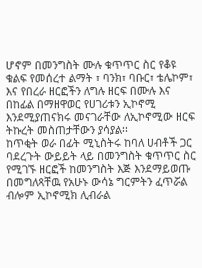ሆኖም በመንግስት ሙሉ ቁጥጥር ስር የቆዩ ቁልፍ የመሰረተ ልማት ፣ ባንክ፣ ባቡር፣ ቴሌኮም፣ እና የበረራ ዘርፎችን ለግሉ ዘርፍ በሙሉ እና በከፊል በማዘዋወር የሀገሪቱን ኢኮኖሚ እንደሚያጠናክሩ መናገራቸው ለኢኮኖሚው ዘርፍ ትኩረት መስጠታቸውን ያሳያል፡፡
ከጥቂት ወራ በፊት ሚኒስትሩ ከባለ ሀብቶች ጋር ባደረጉት ውይይት ላይ በመንግስት ቁጥጥር ስር የሚገኙ ዘርፎች ከመንግስት እጅ እንደማይወጡ በመግለጻቸዉ የአሁኑ ውሳኔ ግርምትን ፈጥሯል ብሎም ኢኮኖሚክ ሊብራል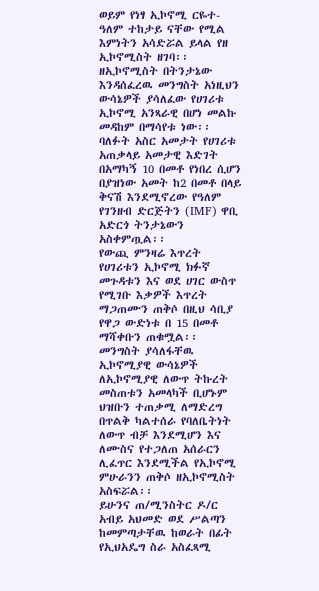ወይም የነፃ ኢኮኖሚ ርዬተ-ዓለም ተከታይ ናቸው የሚል እምነትን አሳድሯል ይላል የዘ ኢኮኖሚስት ዘገባ፡፡
ዘኢኮኖሚስት በትንታኔው እንዳሰፈረዉ መንግስት አነዚህን ውሳኔዎች ያሳለፈው የሀገሪቱ ኢኮኖሚ አንጻራዊ በሆነ መልኩ መዳከም በማሳየቱ ነው፡፡ ባለፉት አስር አመታት የሀገሪቱ አጠቃላይ አመታዊ እድገት በአማካኝ 10 በመቶ የነበረ ሲሆን በያዝነው አመት ከ2 በመቶ በላይ ቅናሽ እንደሚኖረው የዓለም የገንዘብ ድርጅትን (IMF) ዋቢ አድርጎ ትንታኔውን አስቀምጧል፡፡
የውጪ ምንዛሬ እጥረት የሀገሪቱን ኢኮኖሚ ክፉኛ መጉዳቱን እና ወደ ሀገር ውስጥ የሚገቡ እቃዎች እጥረት ማጋጠሙን ጠቅሶ በዚህ ሳቢያ የዋጋ ውድነቱ በ 15 በመቶ ማሻቀቡን ጠቁሟል፡፡
መንግስት ያሳለፋቸዉ ኢኮኖሚያዊ ውሳኔዎች ለኢኮኖሚያዊ ለውጥ ትኩረት መስጠቱን አመላካች ቢሆኑም ህዝቡን ተጠቃሚ ለማድረግ በጥልቅ ካልተሰራ የባለቤትነት ለውጥ ብቻ እንደሚሆን እና ለሙስና የተጋለጠ አሰራርን ሊፈጥር እንደሚችል የኢኮኖሚ ምሁራንን ጠቅሶ ዘኢኮኖሚስት አስፍሯል፡፡
ይሁንና ጠ/ሚንስትር ዶ/ር አብይ አህመድ ወደ ሥልጣን ከመምጣታቸዉ ከወራት በፊት የኢህአዴግ ስራ አስፈጻሚ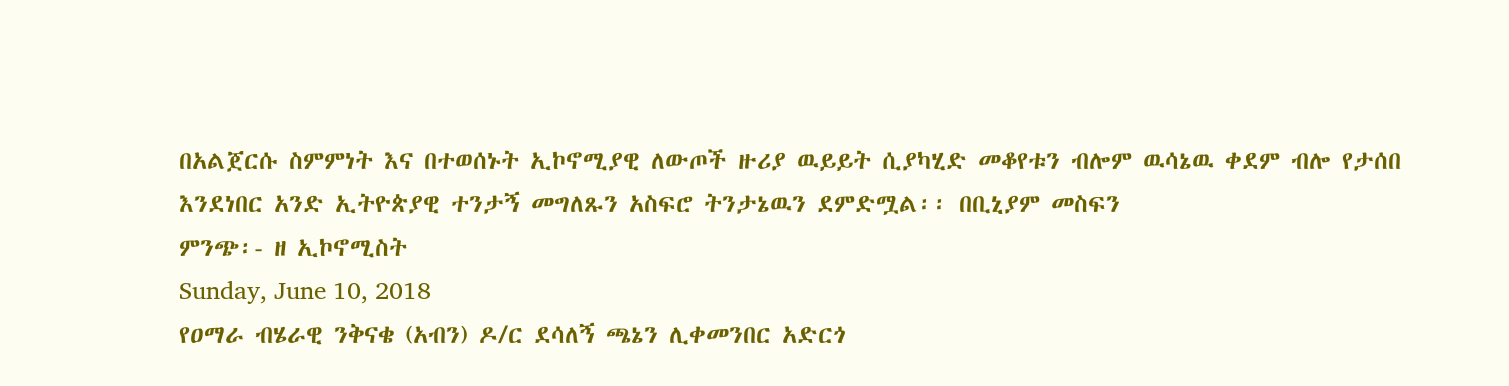በአልጀርሱ ስምምነት እና በተወሰኑት ኢኮኖሚያዊ ለውጦች ዙሪያ ዉይይት ሲያካሂድ መቆየቱን ብሎም ዉሳኔዉ ቀደም ብሎ የታሰበ እንደነበር አንድ ኢትዮጵያዊ ተንታኝ መግለጹን አስፍሮ ትንታኔዉን ደምድሟል፡፡ በቢኒያም መስፍን
ምንጭ፡- ዘ ኢኮኖሚስት
Sunday, June 10, 2018
የዐማራ ብሄራዊ ንቅናቄ (አብን) ዶ/ር ደሳለኝ ጫኔን ሊቀመንበር አድርጎ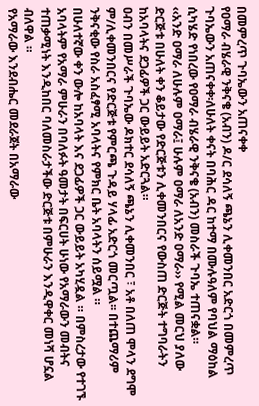በመምረጥ ጉባኤውን አጠናቀቀ
የዐማራ ብሄራዊ ንቅናቄ (አብን) ዶ/ር ደሳለኝ ጫኔን ሊቀመንበር አድርጎ በመምረጥ ጉባኤውን አጠናቀቀ፡ለሁለት ቀናት በባሕር ዳር ከተማ በሙሉዓለም የባህል ማዕከል ሲካሄድ የነበረው የዐማራ ብሄራዊ ንቅናቄ (አብን) መስራች ጉባኤ ተጠናቋል።
‹‹አንድ ዐማራ ለሁሉም ዐማራ፤ ሁሉም ዐማራ ለአንድ ዐማራ›› የሚል መርህ ያለው ድርጅቱ በሁለት ቀን ቆይታው የድርጅቱን ሊቀመንበርና የውስጠ ድርጅት ተግባራትን ከአባላትና ደጋፊዎች ጋር ውይይት አድርጓል።
ዐብን በመሥራች ጉባኤው ዶክተር ደሳለኝ ጫኔን ሊቀመንበር ፣ አቶ በለጠ ሞላን ደግሞ ም/ሊቀመንበርና የድርጅቱ የምርጫ ጉዳይ ሃላፊ አድርጎ መርጧል፡፡ በተጨማሪም ንቅናቂው የስራ አስፈፃሚ አባላትና የምክር ቤት አባላትን ሰይሟል ።
በሁለተኛው ቀን ውሎ ከአባላት እና ደጋፊዎች ጋር ውይይት አካሂዷል ። በምስረታው የተገኙ አባላትም የአማራ ምሁራን በባለፉት ዓመታት በፍርሀት ሁነው የአማራውን መብትና ተጠቃሚነት እንዲከበር ባለመስራታችው ድርጅቱ በምሁራን እንዲዋቀር መነሻ ሆኗል ብለዋል ።
የአማራው እንደብሔር መደራጀት በአማራው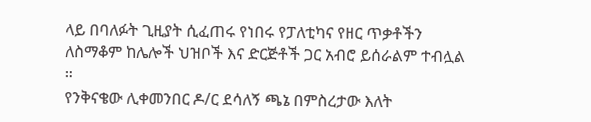ላይ በባለፉት ጊዚያት ሲፈጠሩ የነበሩ የፓለቲካና የዘር ጥቃቶችን ለስማቆም ከሌሎች ህዝቦች እና ድርጅቶች ጋር አብሮ ይሰራልም ተብሏል ።
የንቅናቄው ሊቀመንበር ዶ/ር ደሳለኝ ጫኔ በምስረታው እለት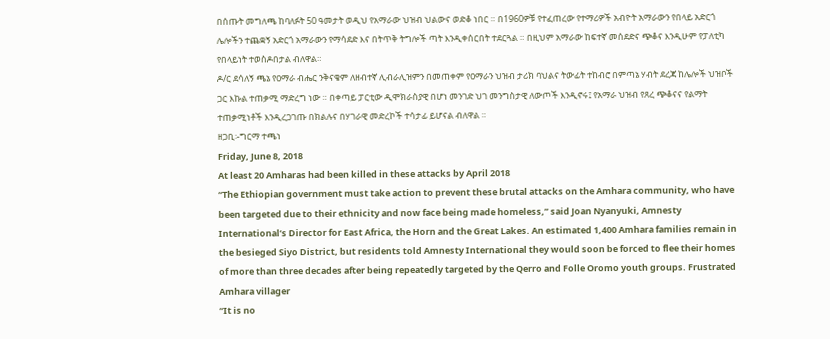በሰጡት መግለጫ ከባለፉት 50 ዓመታት ወዲህ የአማራው ህዝብ ህልውና ወድቆ ነበር ። በ1960ዎቹ የተፈጠረው የተማሪዎች አብዮት አማራውን የበላይ አድርጎ ሌሎችን ተጨቋኝ አድርጎ አማራውን የማሳደድ እና በትጥቅ ትግሎች ጣት እንዲቀሰርበት ተደርጓል ። በዚህም አማራው ከፍተኛ መሰደድና ጭቆና እንዲሁም የፓለቲካ የበላይነት ተወስዶበታል ብለዋል።
ዶ/ር ደሳለኝ ጫኔ የዐማራ ብሔር ንቅናቄም ለዘብተኛ ሊብራሊዝምን በመጠቀም የዐማራን ህዝብ ታሪክ ባህልና ትውፊት ተከብሮ በምጣኔ ሃብት ደረጃ ከሌሎች ህዝቦች ጋር እኩል ተጠቃሚ ማድረግ ነው ። በቀጣይ ፓርቲው ዲሞክራስያዊ በሆነ መንገድ ህገ መንግስታዊ ለውጦች እንዲኖሩ፤ የአማራ ህዝብ የጸረ ጭቆናና የልማት ተጠቃሚነቶች እንዲረጋገጡ በክልሉና በሃገራዊ መድረኮች ተሳታፊ ይሆናል ብለዋል ።
ዘጋቢ፡-ግርማ ተጫነ
Friday, June 8, 2018
At least 20 Amharas had been killed in these attacks by April 2018
“The Ethiopian government must take action to prevent these brutal attacks on the Amhara community, who have been targeted due to their ethnicity and now face being made homeless,” said Joan Nyanyuki, Amnesty International’s Director for East Africa, the Horn and the Great Lakes. An estimated 1,400 Amhara families remain in the besieged Siyo District, but residents told Amnesty International they would soon be forced to flee their homes of more than three decades after being repeatedly targeted by the Qerro and Folle Oromo youth groups. Frustrated Amhara villager
“It is no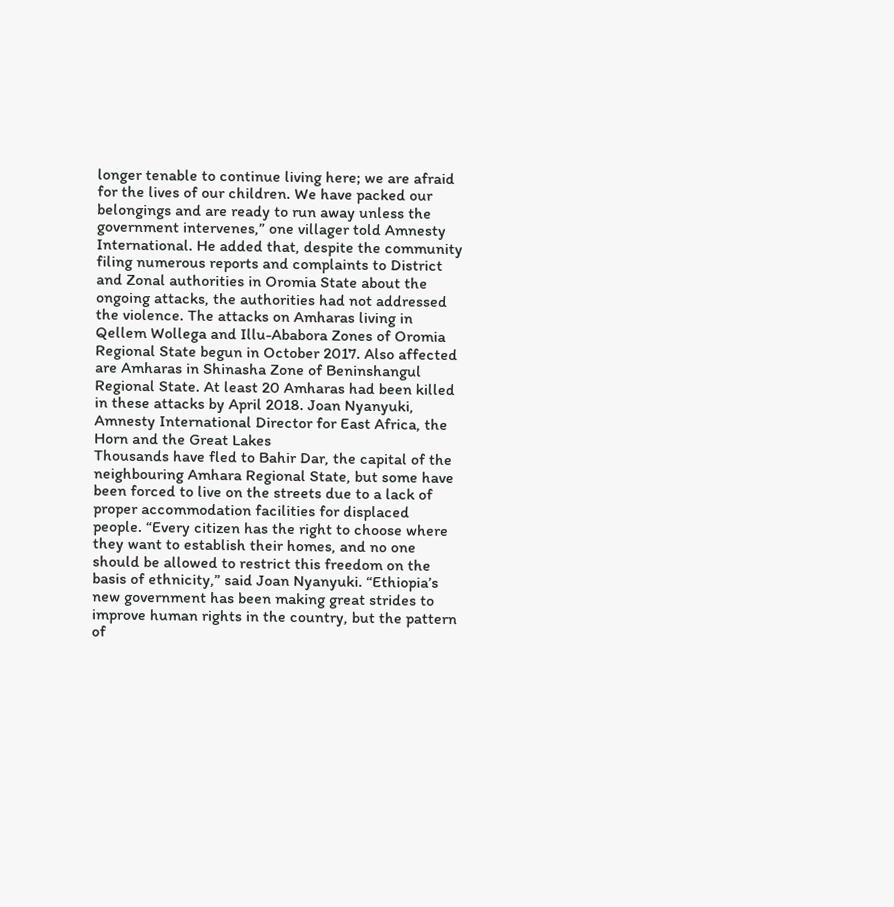longer tenable to continue living here; we are afraid for the lives of our children. We have packed our belongings and are ready to run away unless the government intervenes,” one villager told Amnesty International. He added that, despite the community filing numerous reports and complaints to District and Zonal authorities in Oromia State about the ongoing attacks, the authorities had not addressed the violence. The attacks on Amharas living in Qellem Wollega and Illu-Ababora Zones of Oromia Regional State begun in October 2017. Also affected are Amharas in Shinasha Zone of Beninshangul Regional State. At least 20 Amharas had been killed in these attacks by April 2018. Joan Nyanyuki, Amnesty International Director for East Africa, the Horn and the Great Lakes
Thousands have fled to Bahir Dar, the capital of the neighbouring Amhara Regional State, but some have been forced to live on the streets due to a lack of proper accommodation facilities for displaced people. “Every citizen has the right to choose where they want to establish their homes, and no one should be allowed to restrict this freedom on the basis of ethnicity,” said Joan Nyanyuki. “Ethiopia’s new government has been making great strides to improve human rights in the country, but the pattern of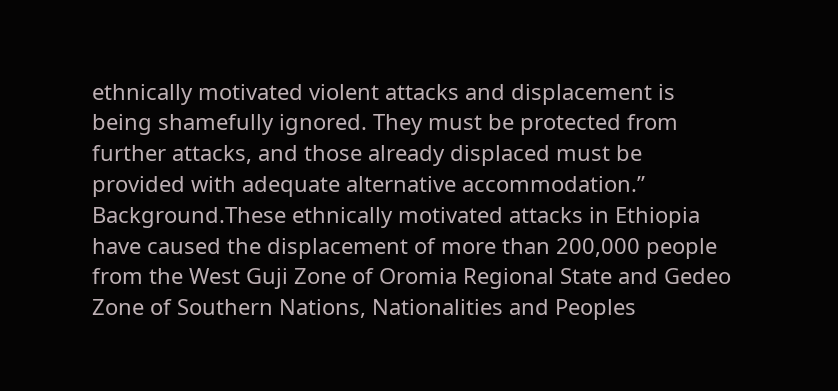ethnically motivated violent attacks and displacement is being shamefully ignored. They must be protected from further attacks, and those already displaced must be provided with adequate alternative accommodation.”
Background.These ethnically motivated attacks in Ethiopia have caused the displacement of more than 200,000 people from the West Guji Zone of Oromia Regional State and Gedeo Zone of Southern Nations, Nationalities and Peoples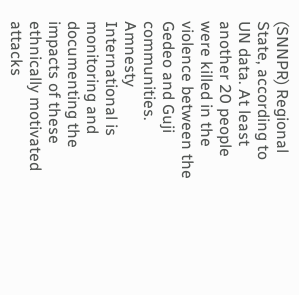(SNNPR) Regional State, according to UN data. At least another 20 people were killed in the violence between the Gedeo and Guji communities.
Amnesty International is monitoring and documenting the impacts of these ethnically motivated attacks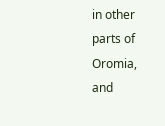in other parts of Oromia, and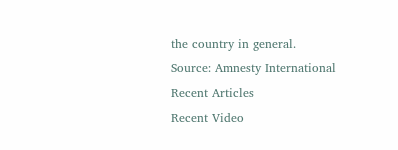the country in general.
Source: Amnesty International
Recent Articles
Recent Video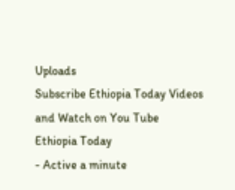Uploads
Subscribe Ethiopia Today Videos and Watch on You Tube
Ethiopia Today
- Active a minute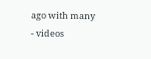ago with many
- videos